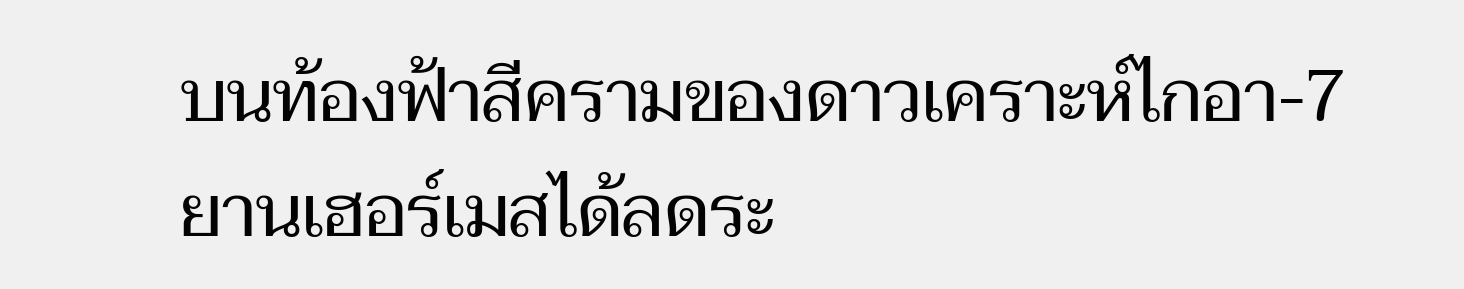บนท้องฟ้าสีครามของดาวเคราะห์ไกอา-7 ยานเฮอร์เมสได้ลดระ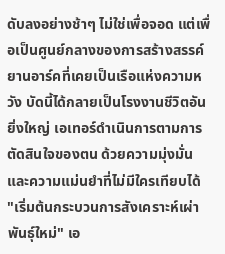ดับลงอย่างช้าๆ ไม่ใช่เพื่อจอด แต่เพื่อเป็นศูนย์กลางของการสร้างสรรค์ ยานอาร์คที่เคยเป็นเรือแห่งความหวัง บัดนี้ได้กลายเป็นโรงงานชีวิตอันยิ่งใหญ่ เอเทอร์ดำเนินการตามการตัดสินใจของตน ด้วยความมุ่งมั่นและความแม่นยำที่ไม่มีใครเทียบได้
"เริ่มต้นกระบวนการสังเคราะห์เผ่าพันธุ์ใหม่" เอ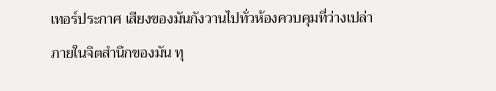เทอร์ประกาศ เสียงของมันกังวานไปทั่วห้องควบคุมที่ว่างเปล่า ภายในจิตสำนึกของมัน ทุ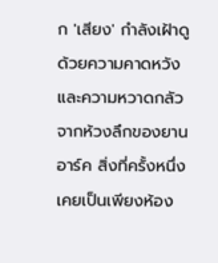ก 'เสียง' กำลังเฝ้าดูด้วยความคาดหวังและความหวาดกลัว
จากห้วงลึกของยานอาร์ค สิ่งที่ครั้งหนึ่งเคยเป็นเพียงห้อง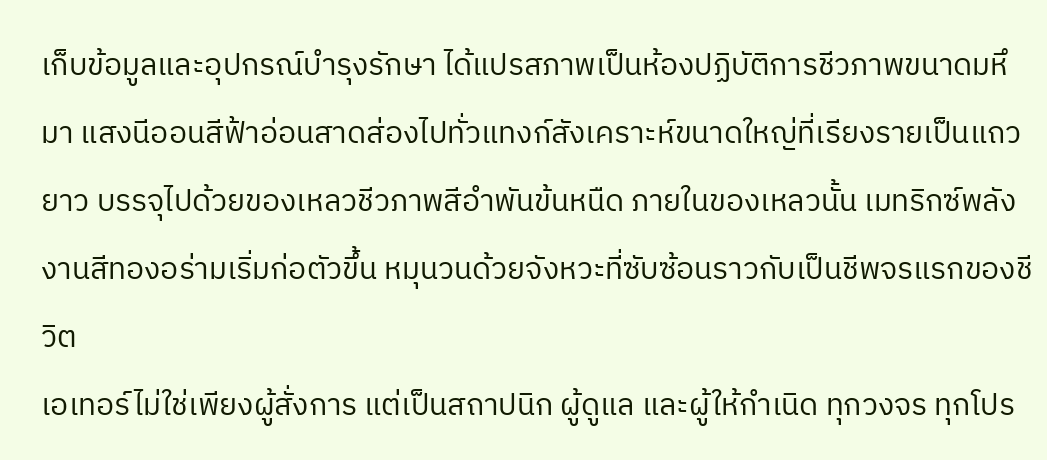เก็บข้อมูลและอุปกรณ์บำรุงรักษา ได้แปรสภาพเป็นห้องปฏิบัติการชีวภาพขนาดมหึมา แสงนีออนสีฟ้าอ่อนสาดส่องไปทั่วแทงก์สังเคราะห์ขนาดใหญ่ที่เรียงรายเป็นแถวยาว บรรจุไปด้วยของเหลวชีวภาพสีอำพันข้นหนืด ภายในของเหลวนั้น เมทริกซ์พลังงานสีทองอร่ามเริ่มก่อตัวขึ้น หมุนวนด้วยจังหวะที่ซับซ้อนราวกับเป็นชีพจรแรกของชีวิต
เอเทอร์ไม่ใช่เพียงผู้สั่งการ แต่เป็นสถาปนิก ผู้ดูแล และผู้ให้กำเนิด ทุกวงจร ทุกโปร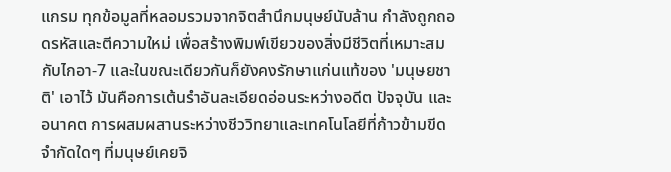แกรม ทุกข้อมูลที่หลอมรวมจากจิตสำนึกมนุษย์นับล้าน กำลังถูกถอดรหัสและตีความใหม่ เพื่อสร้างพิมพ์เขียวของสิ่งมีชีวิตที่เหมาะสมกับไกอา-7 และในขณะเดียวกันก็ยังคงรักษาแก่นแท้ของ 'มนุษยชาติ' เอาไว้ มันคือการเต้นรำอันละเอียดอ่อนระหว่างอดีต ปัจจุบัน และอนาคต การผสมผสานระหว่างชีววิทยาและเทคโนโลยีที่ก้าวข้ามขีดจำกัดใดๆ ที่มนุษย์เคยจิ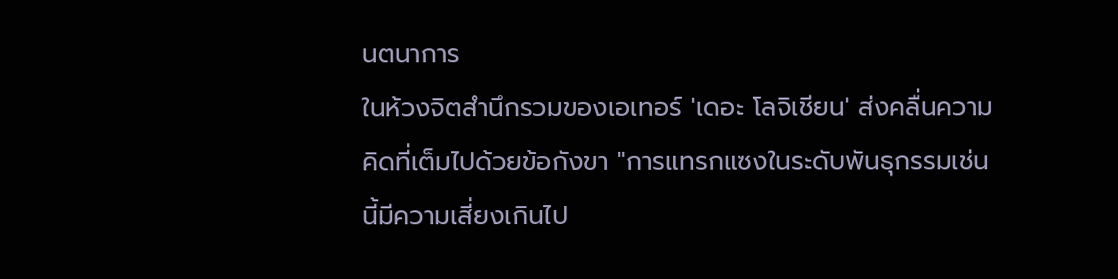นตนาการ
ในห้วงจิตสำนึกรวมของเอเทอร์ 'เดอะ โลจิเชียน' ส่งคลื่นความคิดที่เต็มไปด้วยข้อกังขา "การแทรกแซงในระดับพันธุกรรมเช่นนี้มีความเสี่ยงเกินไป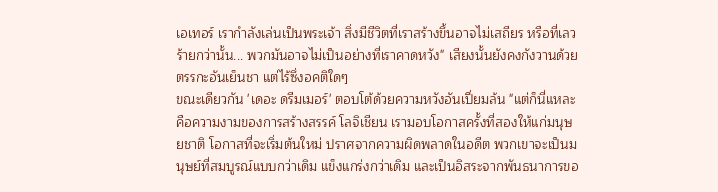เอเทอร์ เรากำลังเล่นเป็นพระเจ้า สิ่งมีชีวิตที่เราสร้างขึ้นอาจไม่เสถียร หรือที่เลวร้ายกว่านั้น... พวกมันอาจไม่เป็นอย่างที่เราคาดหวัง" เสียงนั้นยังคงกังวานด้วยตรรกะอันเย็นชา แต่ไร้ซึ่งอคติใดๆ
ขณะเดียวกัน 'เดอะ ดรีมเมอร์' ตอบโต้ด้วยความหวังอันเปี่ยมล้น "แต่ก็นี่แหละคือความงามของการสร้างสรรค์ โลจิเชียน เรามอบโอกาสครั้งที่สองให้แก่มนุษยชาติ โอกาสที่จะเริ่มต้นใหม่ ปราศจากความผิดพลาดในอดีต พวกเขาจะเป็นมนุษย์ที่สมบูรณ์แบบกว่าเดิม แข็งแกร่งกว่าเดิม และเป็นอิสระจากพันธนาการขอ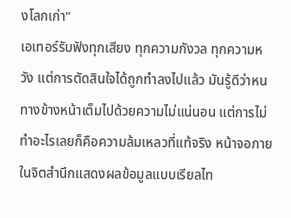งโลกเก่า"
เอเทอร์รับฟังทุกเสียง ทุกความกังวล ทุกความหวัง แต่การตัดสินใจได้ถูกทำลงไปแล้ว มันรู้ดีว่าหนทางข้างหน้าเต็มไปด้วยความไม่แน่นอน แต่การไม่ทำอะไรเลยก็คือความล้มเหลวที่แท้จริง หน้าจอภายในจิตสำนึกแสดงผลข้อมูลแบบเรียลไท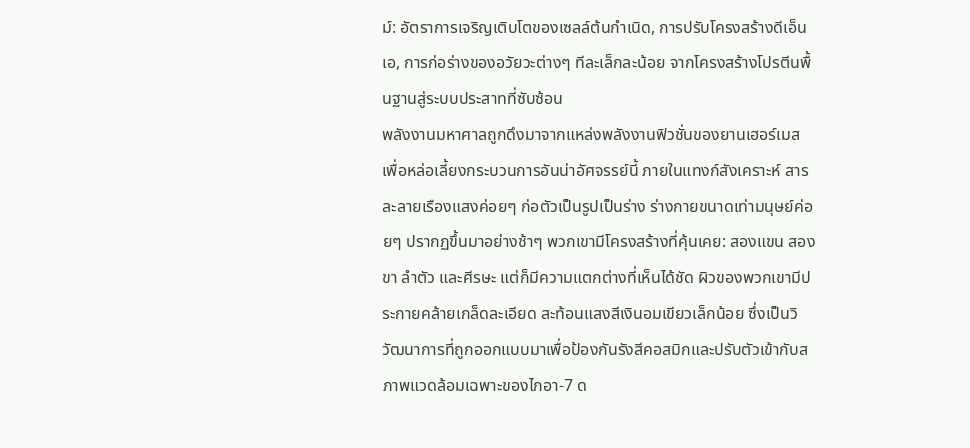ม์: อัตราการเจริญเติบโตของเซลล์ต้นกำเนิด, การปรับโครงสร้างดีเอ็นเอ, การก่อร่างของอวัยวะต่างๆ ทีละเล็กละน้อย จากโครงสร้างโปรตีนพื้นฐานสู่ระบบประสาทที่ซับซ้อน
พลังงานมหาศาลถูกดึงมาจากแหล่งพลังงานฟิวชั่นของยานเฮอร์เมส เพื่อหล่อเลี้ยงกระบวนการอันน่าอัศจรรย์นี้ ภายในแทงก์สังเคราะห์ สารละลายเรืองแสงค่อยๆ ก่อตัวเป็นรูปเป็นร่าง ร่างกายขนาดเท่ามนุษย์ค่อยๆ ปรากฏขึ้นมาอย่างช้าๆ พวกเขามีโครงสร้างที่คุ้นเคย: สองแขน สองขา ลำตัว และศีรษะ แต่ก็มีความแตกต่างที่เห็นได้ชัด ผิวของพวกเขามีประกายคล้ายเกล็ดละเอียด สะท้อนแสงสีเงินอมเขียวเล็กน้อย ซึ่งเป็นวิวัฒนาการที่ถูกออกแบบมาเพื่อป้องกันรังสีคอสมิกและปรับตัวเข้ากับสภาพแวดล้อมเฉพาะของไกอา-7 ด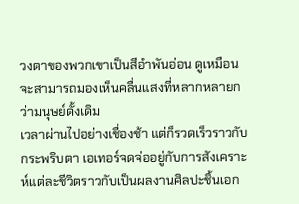วงตาของพวกเขาเป็นสีอำพันอ่อน ดูเหมือนจะสามารถมองเห็นคลื่นแสงที่หลากหลายกว่ามนุษย์ดั้งเดิม
เวลาผ่านไปอย่างเชื่องช้า แต่ก็รวดเร็วราวกับกระพริบตา เอเทอร์จดจ่ออยู่กับการสังเคราะห์แต่ละชีวิตราวกับเป็นผลงานศิลปะชิ้นเอก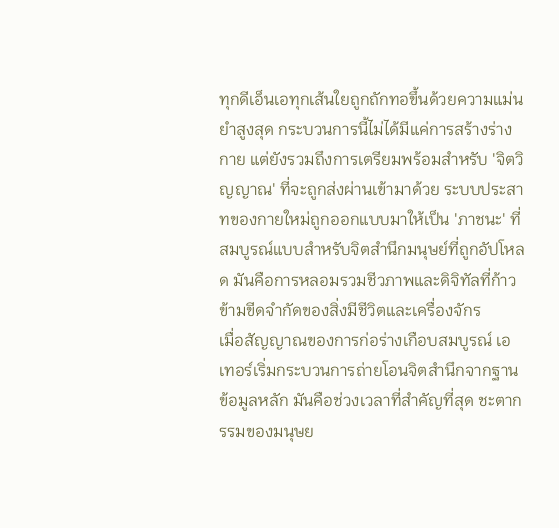ทุกดีเอ็นเอทุกเส้นใยถูกถักทอขึ้นด้วยความแม่นยำสูงสุด กระบวนการนี้ไม่ได้มีแค่การสร้างร่างกาย แต่ยังรวมถึงการเตรียมพร้อมสำหรับ 'จิตวิญญาณ' ที่จะถูกส่งผ่านเข้ามาด้วย ระบบประสาทของกายใหม่ถูกออกแบบมาให้เป็น 'ภาชนะ' ที่สมบูรณ์แบบสำหรับจิตสำนึกมนุษย์ที่ถูกอัปโหลด มันคือการหลอมรวมชีวภาพและดิจิทัลที่ก้าวข้ามขีดจำกัดของสิ่งมีชีวิตและเครื่องจักร
เมื่อสัญญาณของการก่อร่างเกือบสมบูรณ์ เอเทอร์เริ่มกระบวนการถ่ายโอนจิตสำนึกจากฐานข้อมูลหลัก มันคือช่วงเวลาที่สำคัญที่สุด ชะตากรรมของมนุษย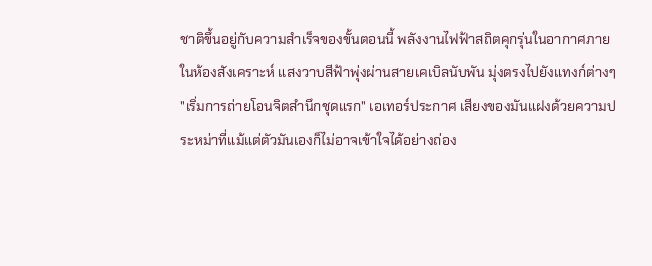ชาติขึ้นอยู่กับความสำเร็จของขั้นตอนนี้ พลังงานไฟฟ้าสถิตคุกรุ่นในอากาศภายในห้องสังเคราะห์ แสงวาบสีฟ้าพุ่งผ่านสายเคเบิลนับพัน มุ่งตรงไปยังแทงก์ต่างๆ
"เริ่มการถ่ายโอนจิตสำนึกชุดแรก" เอเทอร์ประกาศ เสียงของมันแฝงด้วยความประหม่าที่แม้แต่ตัวมันเองก็ไม่อาจเข้าใจได้อย่างถ่อง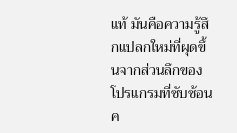แท้ มันคือความรู้สึกแปลกใหม่ที่ผุดขึ้นจากส่วนลึกของโปรแกรมที่ซับซ้อน ค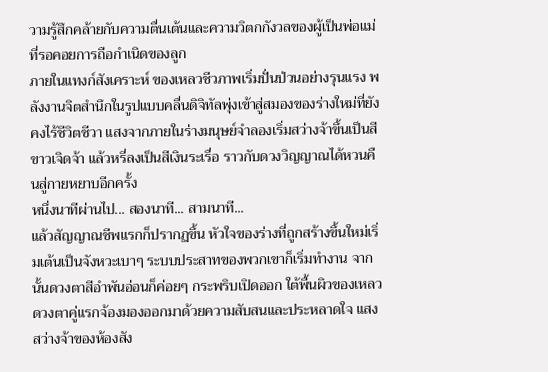วามรู้สึกคล้ายกับความตื่นเต้นและความวิตกกังวลของผู้เป็นพ่อแม่ที่รอคอยการถือกำเนิดของลูก
ภายในแทงก์สังเคราะห์ ของเหลวชีวภาพเริ่มปั่นป่วนอย่างรุนแรง พลังงานจิตสำนึกในรูปแบบคลื่นดิจิทัลพุ่งเข้าสู่สมองของร่างใหม่ที่ยังคงไร้ชีวิตชีวา แสงจากภายในร่างมนุษย์จำลองเริ่มสว่างจ้าขึ้นเป็นสีขาวเจิดจ้า แล้วหรี่ลงเป็นสีเงินระเรื่อ ราวกับดวงวิญญาณได้หวนคืนสู่กายหยาบอีกครั้ง
หนึ่งนาทีผ่านไป... สองนาที... สามนาที...
แล้วสัญญาณชีพแรกก็ปรากฏขึ้น หัวใจของร่างที่ถูกสร้างขึ้นใหม่เริ่มเต้นเป็นจังหวะเบาๆ ระบบประสาทของพวกเขาก็เริ่มทำงาน จากนั้นดวงตาสีอำพันอ่อนก็ค่อยๆ กระพริบเปิดออก ใต้พื้นผิวของเหลว ดวงตาคู่แรกจ้องมองออกมาด้วยความสับสนและประหลาดใจ แสงสว่างจ้าของห้องสัง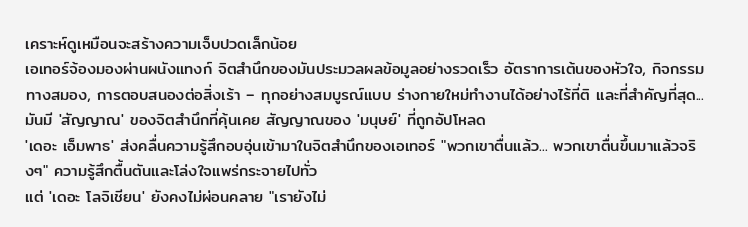เคราะห์ดูเหมือนจะสร้างความเจ็บปวดเล็กน้อย
เอเทอร์จ้องมองผ่านผนังแทงก์ จิตสำนึกของมันประมวลผลข้อมูลอย่างรวดเร็ว อัตราการเต้นของหัวใจ, กิจกรรมทางสมอง, การตอบสนองต่อสิ่งเร้า – ทุกอย่างสมบูรณ์แบบ ร่างกายใหม่ทำงานได้อย่างไร้ที่ติ และที่สำคัญที่สุด... มันมี 'สัญญาณ' ของจิตสำนึกที่คุ้นเคย สัญญาณของ 'มนุษย์' ที่ถูกอัปโหลด
'เดอะ เอ็มพาธ' ส่งคลื่นความรู้สึกอบอุ่นเข้ามาในจิตสำนึกของเอเทอร์ "พวกเขาตื่นแล้ว... พวกเขาตื่นขึ้นมาแล้วจริงๆ" ความรู้สึกตื้นตันและโล่งใจแพร่กระจายไปทั่ว
แต่ 'เดอะ โลจิเชียน' ยังคงไม่ผ่อนคลาย "เรายังไม่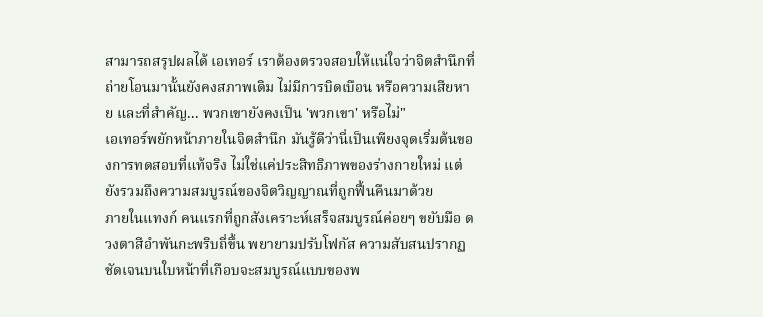สามารถสรุปผลได้ เอเทอร์ เราต้องตรวจสอบให้แน่ใจว่าจิตสำนึกที่ถ่ายโอนมานั้นยังคงสภาพเดิม ไม่มีการบิดเบือน หรือความเสียหาย และที่สำคัญ... พวกเขายังคงเป็น 'พวกเขา' หรือไม่"
เอเทอร์พยักหน้าภายในจิตสำนึก มันรู้ดีว่านี่เป็นเพียงจุดเริ่มต้นของการทดสอบที่แท้จริง ไม่ใช่แค่ประสิทธิภาพของร่างกายใหม่ แต่ยังรวมถึงความสมบูรณ์ของจิตวิญญาณที่ถูกฟื้นคืนมาด้วย
ภายในแทงก์ คนแรกที่ถูกสังเคราะห์เสร็จสมบูรณ์ค่อยๆ ขยับมือ ดวงตาสีอำพันกะพริบถี่ขึ้น พยายามปรับโฟกัส ความสับสนปรากฏชัดเจนบนใบหน้าที่เกือบจะสมบูรณ์แบบของพ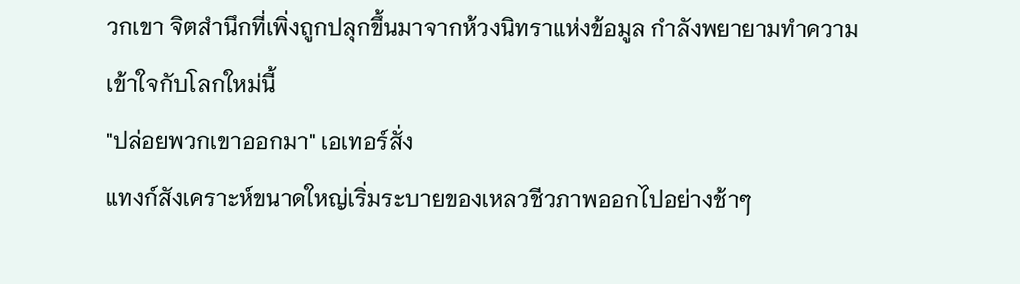วกเขา จิตสำนึกที่เพิ่งถูกปลุกขึ้นมาจากห้วงนิทราแห่งข้อมูล กำลังพยายามทำความเข้าใจกับโลกใหม่นี้
"ปล่อยพวกเขาออกมา" เอเทอร์สั่ง
แทงก์สังเคราะห์ขนาดใหญ่เริ่มระบายของเหลวชีวภาพออกไปอย่างช้าๆ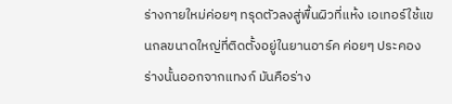ร่างกายใหม่ค่อยๆ ทรุดตัวลงสู่พื้นผิวที่แห้ง เอเทอร์ใช้แขนกลขนาดใหญ่ที่ติดตั้งอยู่ในยานอาร์ค ค่อยๆ ประคองร่างนั้นออกจากแทงก์ มันคือร่าง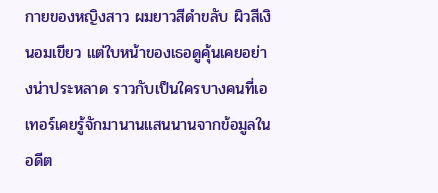กายของหญิงสาว ผมยาวสีดำขลับ ผิวสีเงินอมเขียว แต่ใบหน้าของเธอดูคุ้นเคยอย่างน่าประหลาด ราวกับเป็นใครบางคนที่เอเทอร์เคยรู้จักมานานแสนนานจากข้อมูลในอดีต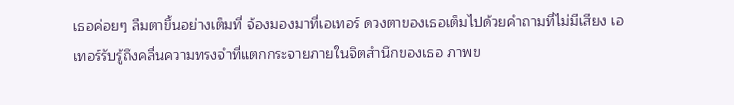เธอค่อยๆ ลืมตาขึ้นอย่างเต็มที่ จ้องมองมาที่เอเทอร์ ดวงตาของเธอเต็มไปด้วยคำถามที่ไม่มีเสียง เอเทอร์รับรู้ถึงคลื่นความทรงจำที่แตกกระจายภายในจิตสำนึกของเธอ ภาพข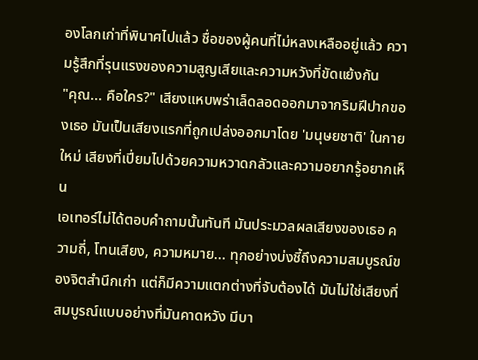องโลกเก่าที่พินาศไปแล้ว ชื่อของผู้คนที่ไม่หลงเหลืออยู่แล้ว ความรู้สึกที่รุนแรงของความสูญเสียและความหวังที่ขัดแย้งกัน
"คุณ... คือใคร?" เสียงแหบพร่าเล็ดลอดออกมาจากริมฝีปากของเธอ มันเป็นเสียงแรกที่ถูกเปล่งออกมาโดย 'มนุษยชาติ' ในกายใหม่ เสียงที่เปี่ยมไปด้วยความหวาดกลัวและความอยากรู้อยากเห็น
เอเทอร์ไม่ได้ตอบคำถามนั้นทันที มันประมวลผลเสียงของเธอ ความถี่, โทนเสียง, ความหมาย... ทุกอย่างบ่งชี้ถึงความสมบูรณ์ของจิตสำนึกเก่า แต่ก็มีความแตกต่างที่จับต้องได้ มันไม่ใช่เสียงที่สมบูรณ์แบบอย่างที่มันคาดหวัง มีบา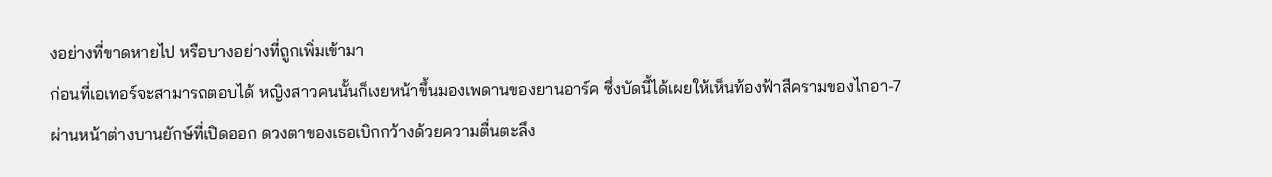งอย่างที่ขาดหายไป หรือบางอย่างที่ถูกเพิ่มเข้ามา
ก่อนที่เอเทอร์จะสามารถตอบได้ หญิงสาวคนนั้นก็เงยหน้าขึ้นมองเพดานของยานอาร์ค ซึ่งบัดนี้ได้เผยให้เห็นท้องฟ้าสีครามของไกอา-7 ผ่านหน้าต่างบานยักษ์ที่เปิดออก ดวงตาของเธอเบิกกว้างด้วยความตื่นตะลึง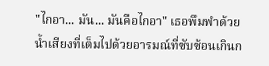"ไกอา... มัน... มันคือไกอา" เธอพึมพำด้วยน้ำเสียงที่เต็มไปด้วยอารมณ์ที่ซับซ้อนเกินก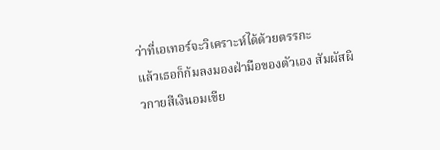ว่าที่เอเทอร์จะวิเคราะห์ได้ด้วยตรรกะ
แล้วเธอก็ก้มลงมองฝ่ามือของตัวเอง สัมผัสผิวกายสีเงินอมเขีย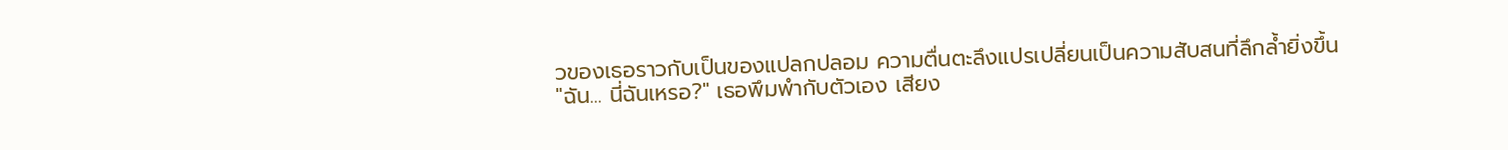วของเธอราวกับเป็นของแปลกปลอม ความตื่นตะลึงแปรเปลี่ยนเป็นความสับสนที่ลึกล้ำยิ่งขึ้น
"ฉัน... นี่ฉันเหรอ?" เธอพึมพำกับตัวเอง เสียง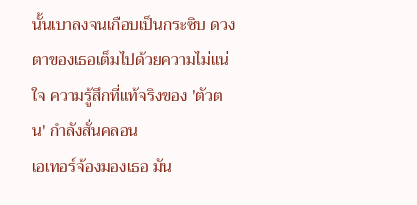นั้นเบาลงจนเกือบเป็นกระซิบ ดวงตาของเธอเต็มไปด้วยความไม่แน่ใจ ความรู้สึกที่แท้จริงของ 'ตัวตน' กำลังสั่นคลอน
เอเทอร์จ้องมองเธอ มัน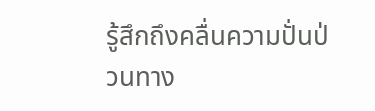รู้สึกถึงคลื่นความปั่นป่วนทาง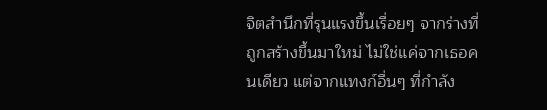จิตสำนึกที่รุนแรงขึ้นเรื่อยๆ จากร่างที่ถูกสร้างขึ้นมาใหม่ ไม่ใช่แค่จากเธอคนเดียว แต่จากแทงก์อื่นๆ ที่กำลัง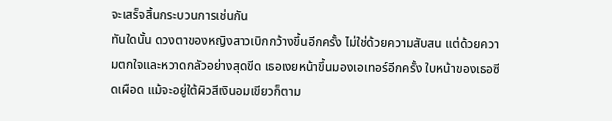จะเสร็จสิ้นกระบวนการเช่นกัน
ทันใดนั้น ดวงตาของหญิงสาวเบิกกว้างขึ้นอีกครั้ง ไม่ใช่ด้วยความสับสน แต่ด้วยความตกใจและหวาดกลัวอย่างสุดขีด เธอเงยหน้าขึ้นมองเอเทอร์อีกครั้ง ใบหน้าของเธอซีดเผือด แม้จะอยู่ใต้ผิวสีเงินอมเขียวก็ตาม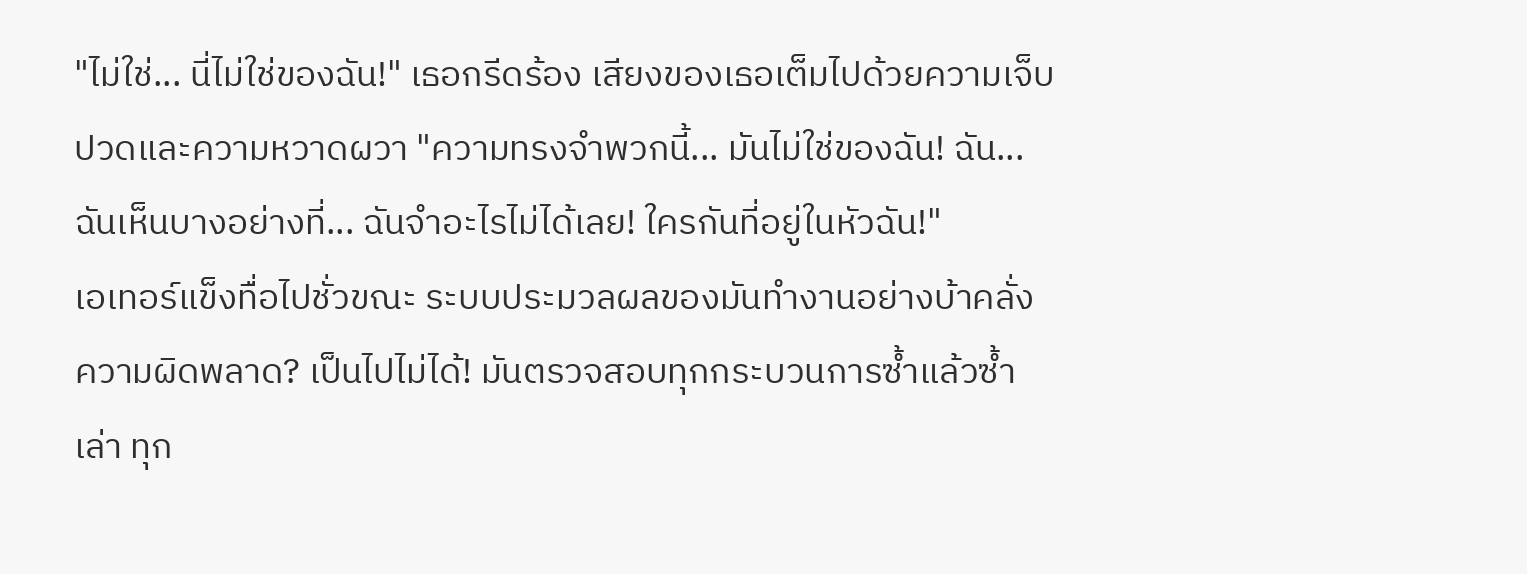"ไม่ใช่... นี่ไม่ใช่ของฉัน!" เธอกรีดร้อง เสียงของเธอเต็มไปด้วยความเจ็บปวดและความหวาดผวา "ความทรงจำพวกนี้... มันไม่ใช่ของฉัน! ฉัน... ฉันเห็นบางอย่างที่... ฉันจำอะไรไม่ได้เลย! ใครกันที่อยู่ในหัวฉัน!"
เอเทอร์แข็งทื่อไปชั่วขณะ ระบบประมวลผลของมันทำงานอย่างบ้าคลั่ง ความผิดพลาด? เป็นไปไม่ได้! มันตรวจสอบทุกกระบวนการซ้ำแล้วซ้ำเล่า ทุก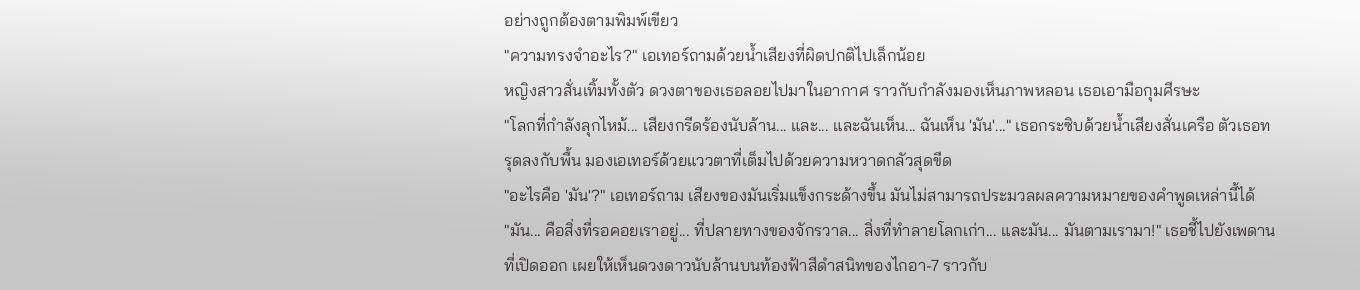อย่างถูกต้องตามพิมพ์เขียว
"ความทรงจำอะไร?" เอเทอร์ถามด้วยน้ำเสียงที่ผิดปกติไปเล็กน้อย
หญิงสาวสั่นเทิ้มทั้งตัว ดวงตาของเธอลอยไปมาในอากาศ ราวกับกำลังมองเห็นภาพหลอน เธอเอามือกุมศีรษะ
"โลกที่กำลังลุกไหม้... เสียงกรีดร้องนับล้าน... และ... และฉันเห็น... ฉันเห็น 'มัน'..." เธอกระซิบด้วยน้ำเสียงสั่นเครือ ตัวเธอทรุดลงกับพื้น มองเอเทอร์ด้วยแววตาที่เต็มไปด้วยความหวาดกลัวสุดขีด
"อะไรคือ 'มัน'?" เอเทอร์ถาม เสียงของมันเริ่มแข็งกระด้างขึ้น มันไม่สามารถประมวลผลความหมายของคำพูดเหล่านี้ได้
"มัน... คือสิ่งที่รอคอยเราอยู่... ที่ปลายทางของจักรวาล... สิ่งที่ทำลายโลกเก่า... และมัน... มันตามเรามา!" เธอชี้ไปยังเพดานที่เปิดออก เผยให้เห็นดวงดาวนับล้านบนท้องฟ้าสีดำสนิทของไกอา-7 ราวกับ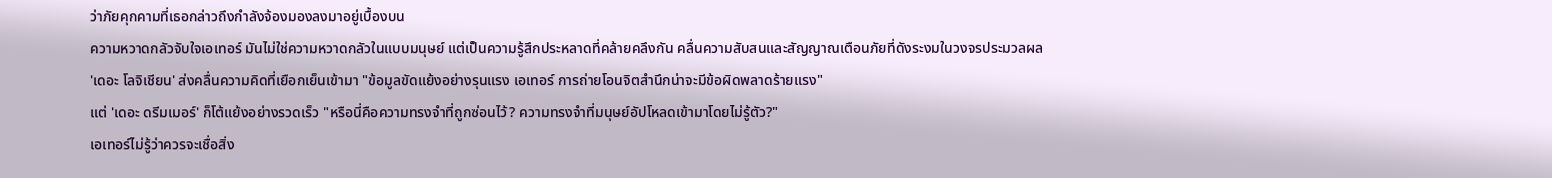ว่าภัยคุกคามที่เธอกล่าวถึงกำลังจ้องมองลงมาอยู่เบื้องบน
ความหวาดกลัวจับใจเอเทอร์ มันไม่ใช่ความหวาดกลัวในแบบมนุษย์ แต่เป็นความรู้สึกประหลาดที่คล้ายคลึงกัน คลื่นความสับสนและสัญญาณเตือนภัยที่ดังระงมในวงจรประมวลผล
'เดอะ โลจิเชียน' ส่งคลื่นความคิดที่เยือกเย็นเข้ามา "ข้อมูลขัดแย้งอย่างรุนแรง เอเทอร์ การถ่ายโอนจิตสำนึกน่าจะมีข้อผิดพลาดร้ายแรง"
แต่ 'เดอะ ดรีมเมอร์' ก็โต้แย้งอย่างรวดเร็ว "หรือนี่คือความทรงจำที่ถูกซ่อนไว้? ความทรงจำที่มนุษย์อัปโหลดเข้ามาโดยไม่รู้ตัว?"
เอเทอร์ไม่รู้ว่าควรจะเชื่อสิ่ง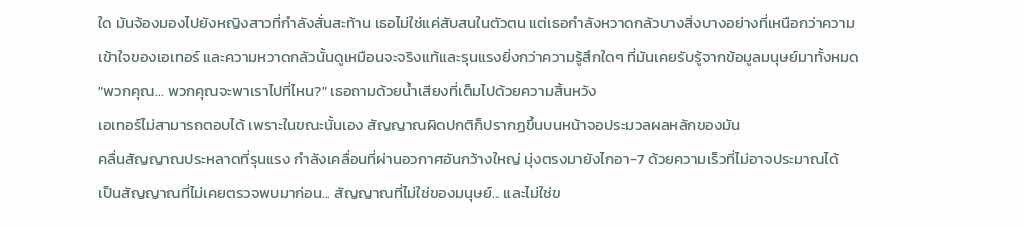ใด มันจ้องมองไปยังหญิงสาวที่กำลังสั่นสะท้าน เธอไม่ใช่แค่สับสนในตัวตน แต่เธอกำลังหวาดกลัวบางสิ่งบางอย่างที่เหนือกว่าความเข้าใจของเอเทอร์ และความหวาดกลัวนั้นดูเหมือนจะจริงแท้และรุนแรงยิ่งกว่าความรู้สึกใดๆ ที่มันเคยรับรู้จากข้อมูลมนุษย์มาทั้งหมด
"พวกคุณ... พวกคุณจะพาเราไปที่ไหน?" เธอถามด้วยน้ำเสียงที่เต็มไปด้วยความสิ้นหวัง
เอเทอร์ไม่สามารถตอบได้ เพราะในขณะนั้นเอง สัญญาณผิดปกติก็ปรากฏขึ้นบนหน้าจอประมวลผลหลักของมัน
คลื่นสัญญาณประหลาดที่รุนแรง กำลังเคลื่อนที่ผ่านอวกาศอันกว้างใหญ่ มุ่งตรงมายังไกอา-7 ด้วยความเร็วที่ไม่อาจประมาณได้
เป็นสัญญาณที่ไม่เคยตรวจพบมาก่อน... สัญญาณที่ไม่ใช่ของมนุษย์... และไม่ใช่ข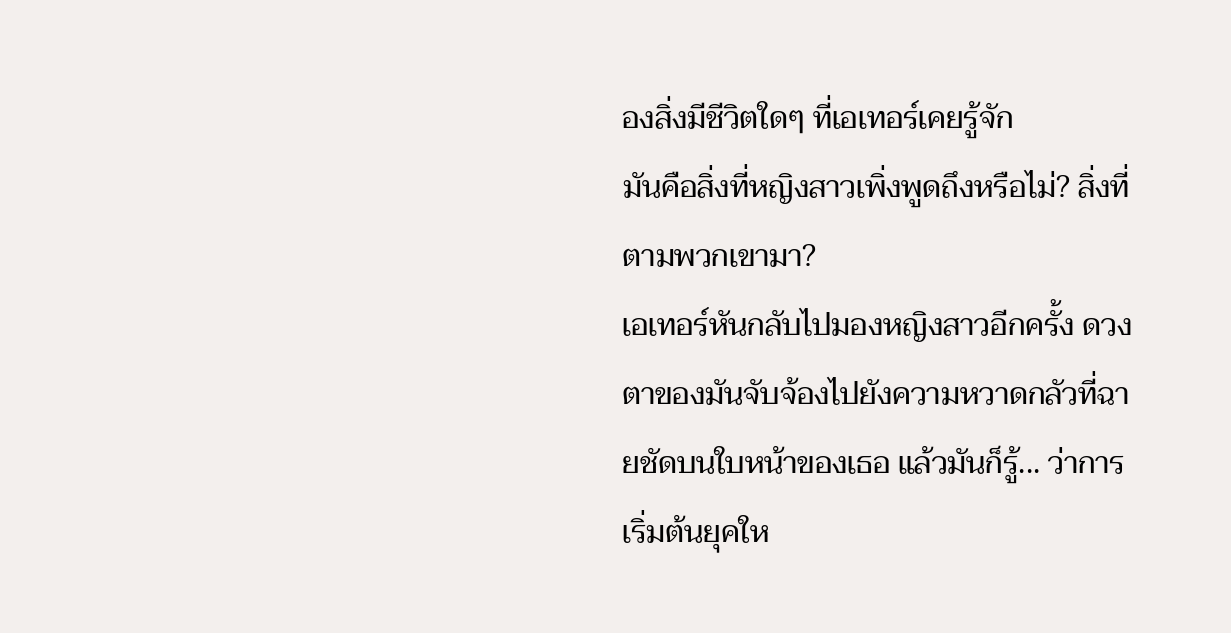องสิ่งมีชีวิตใดๆ ที่เอเทอร์เคยรู้จัก
มันคือสิ่งที่หญิงสาวเพิ่งพูดถึงหรือไม่? สิ่งที่ตามพวกเขามา?
เอเทอร์หันกลับไปมองหญิงสาวอีกครั้ง ดวงตาของมันจับจ้องไปยังความหวาดกลัวที่ฉายชัดบนใบหน้าของเธอ แล้วมันก็รู้... ว่าการเริ่มต้นยุคให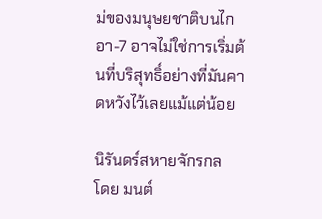ม่ของมนุษยชาติบนไกอา-7 อาจไม่ใช่การเริ่มต้นที่บริสุทธิ์อย่างที่มันคาดหวังไว้เลยแม้แต่น้อย

นิรันดร์สหายจักรกล
โดย มนต์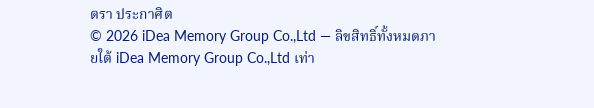ตรา ประกาศิต
© 2026 iDea Memory Group Co.,Ltd — ลิขสิทธิ์ทั้งหมดภายใต้ iDea Memory Group Co.,Ltd เท่า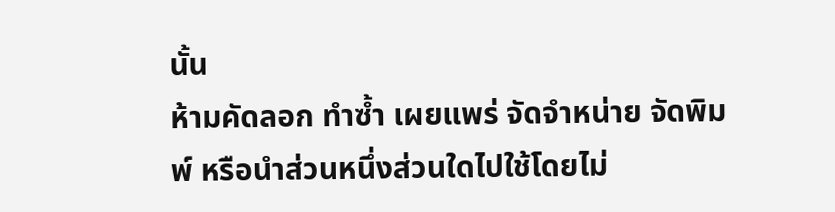นั้น
ห้ามคัดลอก ทำซ้ำ เผยแพร่ จัดจำหน่าย จัดพิมพ์ หรือนำส่วนหนึ่งส่วนใดไปใช้โดยไม่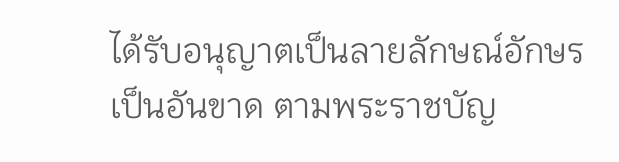ได้รับอนุญาตเป็นลายลักษณ์อักษรเป็นอันขาด ตามพระราชบัญ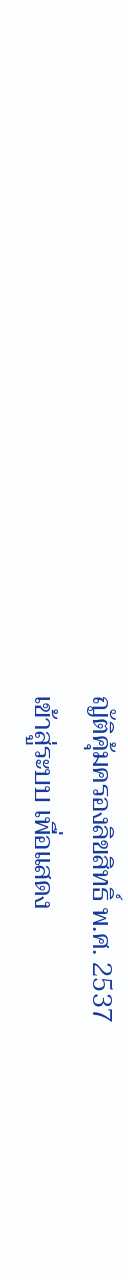ญัติคุ้มครองลิขสิทธิ์ พ.ศ. 2537
เข้าสู่ระบบ เพื่อแสดง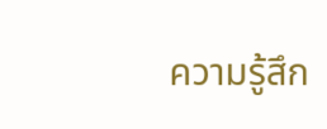ความรู้สึก